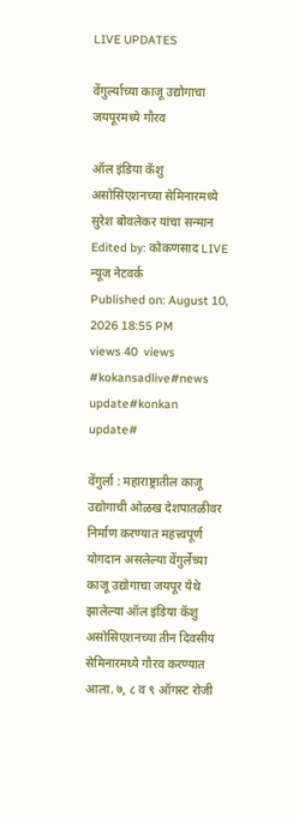LIVE UPDATES

वेंगुर्ल्याच्या काजू उद्योगाचा जयपूरमध्ये गौरव

ऑल इंडिया कॅशु असोसिएशनच्या सेमिनारमध्ये सुरेश बोवलेकर यांचा सन्मान
Edited by: कोकणसाद LIVE न्यूज नेटवर्क
Published on: August 10, 2026 18:55 PM
views 40  views
#kokansadlive#news update#konkan update#

वेंगुर्ला : महाराष्ट्रातील काजू उद्योगाची ओळख देशपातळीवर निर्माण करण्यात महत्त्वपूर्ण योगदान असलेल्या वेंगुर्लेच्या काजू उद्योगाचा जयपूर येथे झालेल्या ऑल इंडिया कॅशु असोसिएशनच्या तीन दिवसीय सेमिनारमध्ये गौरव करण्यात आला. ७, ८ व ९ ऑगस्ट रोजी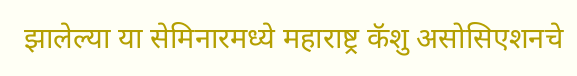झालेल्या या सेमिनारमध्ये महाराष्ट्र कॅशु असोसिएशनचे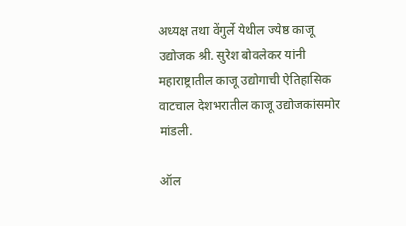अध्यक्ष तथा वेंगुर्ले येथील ज्येष्ठ काजू उद्योजक श्री. सुरेश बोवलेकर यांनी महाराष्ट्रातील काजू उद्योगाची ऐतिहासिक वाटचाल देशभरातील काजू उद्योजकांसमोर मांडली.

ऑल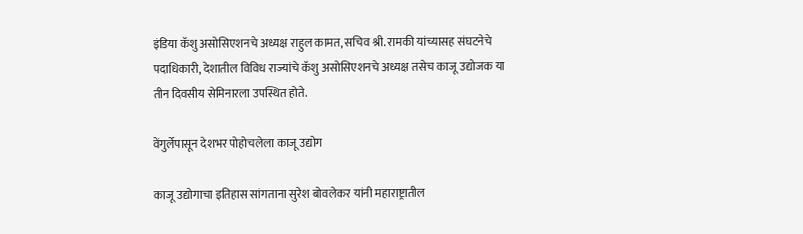इंडिया कॅशु असोसिएशनचे अध्यक्ष राहुल कामत, सचिव श्री. रामकी यांच्यासह संघटनेचे पदाधिकारी, देशातील विविध राज्यांचे कॅशु असोसिएशनचे अध्यक्ष तसेच काजू उद्योजक या तीन दिवसीय सेमिनारला उपस्थित होते.

वेंगुर्लेपासून देशभर पोहोचलेला काजू उद्योग

काजू उद्योगाचा इतिहास सांगताना सुरेश बोवलेकर यांनी महाराष्ट्रातील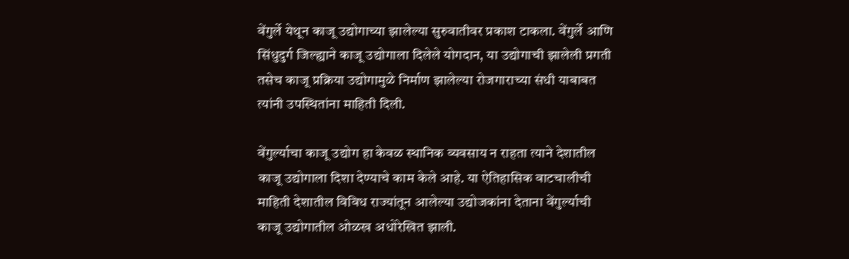वेंगुर्ले येथून काजू उद्योगाच्या झालेल्या सुरुवातीवर प्रकाश टाकला. वेंगुर्ले आणि सिंधुदुर्ग जिल्ह्याने काजू उद्योगाला दिलेले योगदान, या उद्योगाची झालेली प्रगती तसेच काजू प्रक्रिया उद्योगामुळे निर्माण झालेल्या रोजगाराच्या संधी याबाबत त्यांनी उपस्थितांना माहिती दिली.

वेंगुर्ल्याचा काजू उद्योग हा केवळ स्थानिक व्यवसाय न राहता त्याने देशातील काजू उद्योगाला दिशा देण्याचे काम केले आहे. या ऐतिहासिक वाटचालीची माहिती देशातील विविध राज्यांतून आलेल्या उद्योजकांना देताना वेंगुर्ल्याची काजू उद्योगातील ओळख अधोरेखित झाली.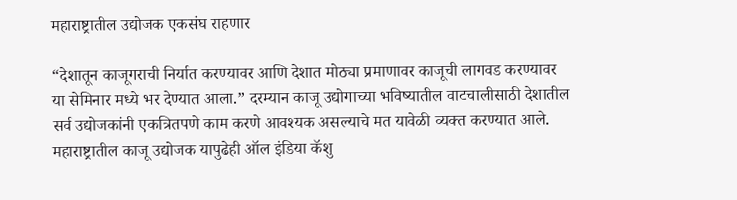महाराष्ट्रातील उद्योजक एकसंघ राहणार

“देशातून काजूगराची निर्यात करण्यावर आणि देशात मोठ्या प्रमाणावर काजूची लागवड करण्यावर या सेमिनार मध्ये भर देण्यात आला.” दरम्यान काजू उद्योगाच्या भविष्यातील वाटचालीसाठी देशातील सर्व उद्योजकांनी एकत्रितपणे काम करणे आवश्यक असल्याचे मत यावेळी व्यक्त करण्यात आले. महाराष्ट्रातील काजू उद्योजक यापुढेही ऑल इंडिया कॅशु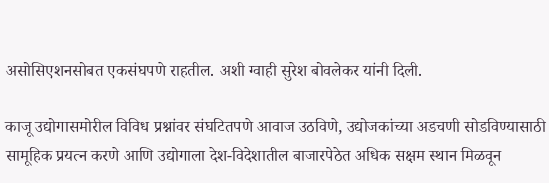असोसिएशनसोबत एकसंघपणे राहतील. अशी ग्वाही सुरेश बोवलेकर यांनी दिली.

काजू उद्योगासमोरील विविध प्रश्नांवर संघटितपणे आवाज उठविणे, उद्योजकांच्या अडचणी सोडविण्यासाठी सामूहिक प्रयत्न करणे आणि उद्योगाला देश-विदेशातील बाजारपेठेत अधिक सक्षम स्थान मिळवून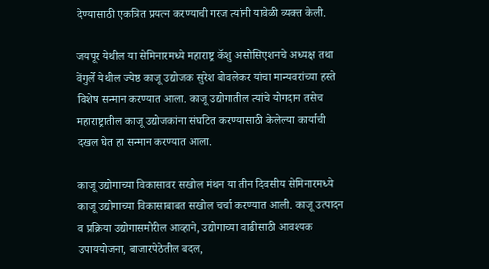देण्यासाठी एकत्रित प्रयत्न करण्याची गरज त्यांनी यावेळी व्यक्त केली.

जयपूर येथील या सेमिनारमध्ये महाराष्ट्र कॅशु असोसिएशनचे अध्यक्ष तथा वेंगुर्ले येथील ज्येष्ठ काजू उद्योजक सुरेश बोवलेकर यांचा मान्यवरांच्या हस्ते विशेष सन्मान करण्यात आला. काजू उद्योगातील त्यांचे योगदान तसेच महाराष्ट्रातील काजू उद्योजकांना संघटित करण्यासाठी केलेल्या कार्याची दखल घेत हा सन्मान करण्यात आला.

काजू उद्योगाच्या विकासावर सखोल मंथन या तीन दिवसीय सेमिनारमध्ये काजू उद्योगाच्या विकासाबाबत सखोल चर्चा करण्यात आली. काजू उत्पादन व प्रक्रिया उद्योगासमोरील आव्हाने, उद्योगाच्या वाढीसाठी आवश्यक उपाययोजना, बाजारपेठेतील बदल,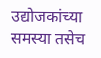उद्योजकांच्या समस्या तसेच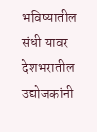भविष्यातील संधी यावर देशभरातील उद्योजकांनी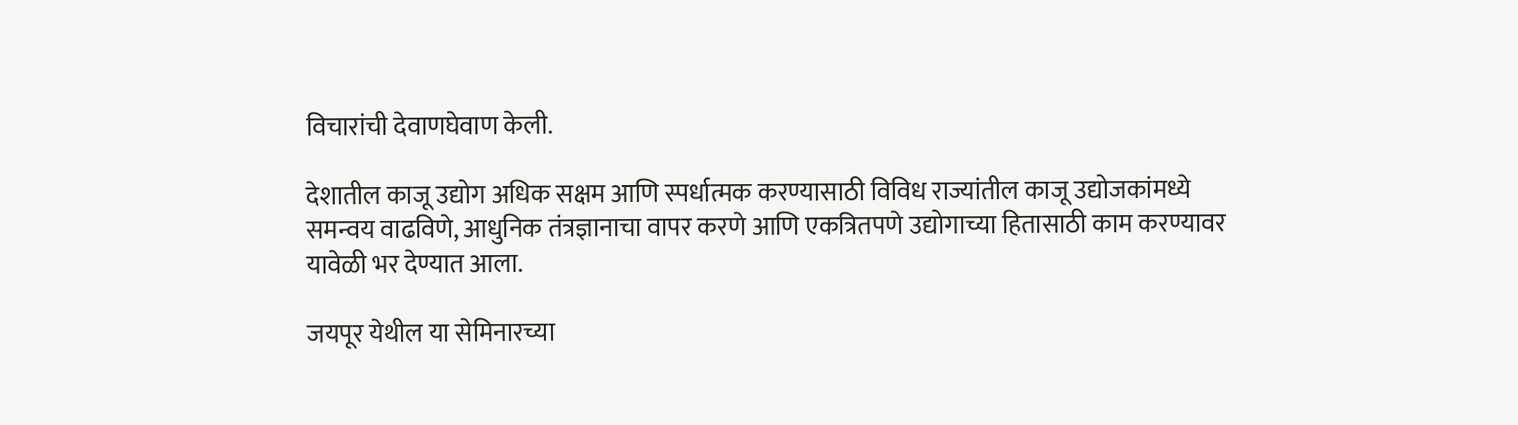विचारांची देवाणघेवाण केली.

देशातील काजू उद्योग अधिक सक्षम आणि स्पर्धात्मक करण्यासाठी विविध राज्यांतील काजू उद्योजकांमध्ये समन्वय वाढविणे, आधुनिक तंत्रज्ञानाचा वापर करणे आणि एकत्रितपणे उद्योगाच्या हितासाठी काम करण्यावर यावेळी भर देण्यात आला.

जयपूर येथील या सेमिनारच्या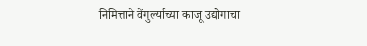निमित्ताने वेंगुर्ल्याच्या काजू उद्योगाचा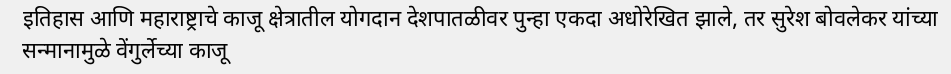इतिहास आणि महाराष्ट्राचे काजू क्षेत्रातील योगदान देशपातळीवर पुन्हा एकदा अधोरेखित झाले, तर सुरेश बोवलेकर यांच्या सन्मानामुळे वेंगुर्लेच्या काजू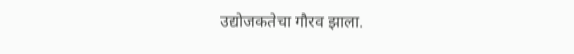उद्योजकतेचा गौरव झाला.